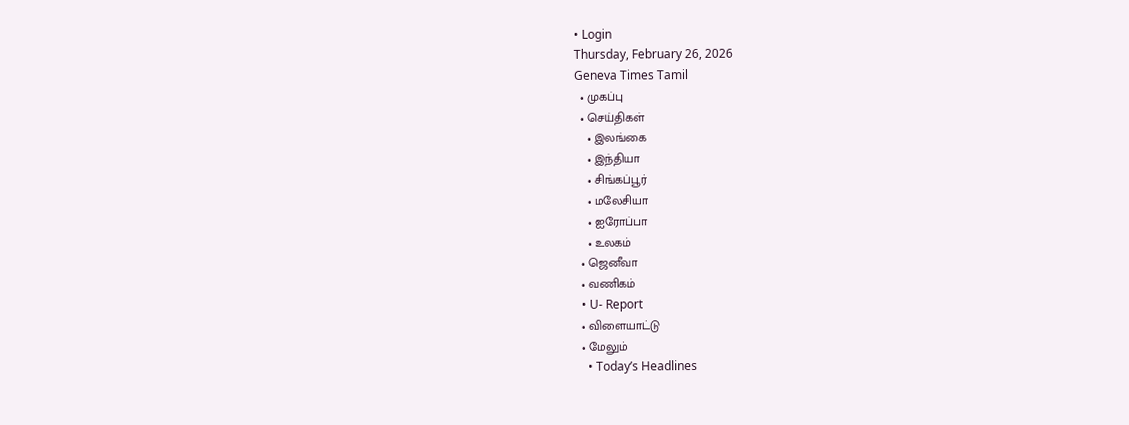• Login
Thursday, February 26, 2026
Geneva Times Tamil
  • முகப்பு
  • செய்திகள்
    • இலங்கை
    • இந்தியா
    • சிங்கப்பூர்
    • மலேசியா
    • ஐரோப்பா
    • உலகம்
  • ஜெனீவா
  • வணிகம்
  • U- Report
  • விளையாட்டு
  • மேலும்
    • Today’s Headlines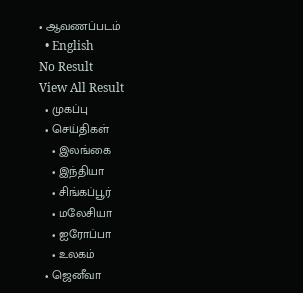• ஆவணப்படம்
  • English
No Result
View All Result
  • முகப்பு
  • செய்திகள்
    • இலங்கை
    • இந்தியா
    • சிங்கப்பூர்
    • மலேசியா
    • ஐரோப்பா
    • உலகம்
  • ஜெனீவா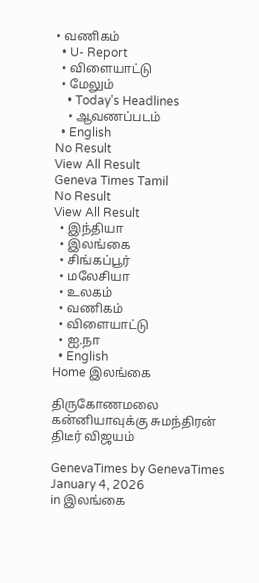• வணிகம்
  • U- Report
  • விளையாட்டு
  • மேலும்
    • Today’s Headlines
    • ஆவணப்படம்
  • English
No Result
View All Result
Geneva Times Tamil
No Result
View All Result
  • இந்தியா
  • இலங்கை
  • சிங்கப்பூர்
  • மலேசியா
  • உலகம்
  • வணிகம்
  • விளையாட்டு
  • ஐ.நா
  • English
Home இலங்கை

திருகோணமலை கன்னியாவுக்கு சுமந்திரன் திடீர் விஜயம்

GenevaTimes by GenevaTimes
January 4, 2026
in இலங்கை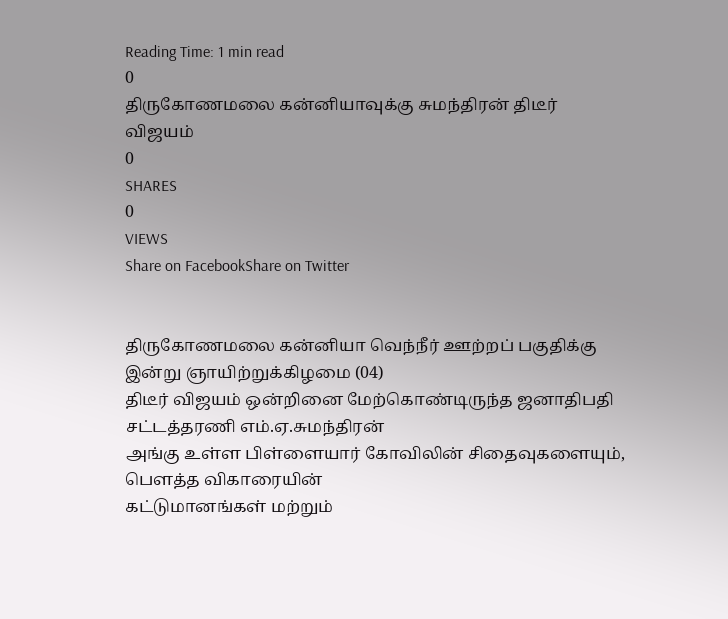Reading Time: 1 min read
0
திருகோணமலை கன்னியாவுக்கு சுமந்திரன் திடீர் விஜயம்
0
SHARES
0
VIEWS
Share on FacebookShare on Twitter


திருகோணமலை கன்னியா வெந்நீர் ஊற்றப் பகுதிக்கு இன்று ஞாயிற்றுக்கிழமை (04)
திடீர் விஜயம் ஒன்றினை மேற்கொண்டிருந்த ஜனாதிபதி சட்டத்தரணி எம்.ஏ.சுமந்திரன்
அங்கு உள்ள பிள்ளையார் கோவிலின் சிதைவுகளையும், பௌத்த விகாரையின்
கட்டுமானங்கள் மற்றும்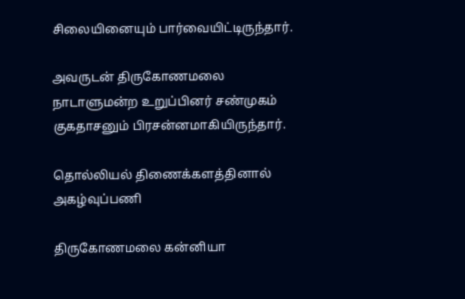சிலையினையும் பார்வையிட்டிருந்தார்.

அவருடன் திருகோணமலை
நாடாளுமன்ற உறுப்பினர் சண்முகம் குகதாசனும் பிரசன்னமாகியிருந்தார்.

தொல்லியல் திணைக்களத்தினால் அகழ்வுப்பணி

திருகோணமலை கன்னியா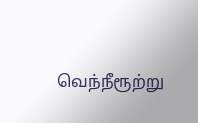வெந்நீரூற்று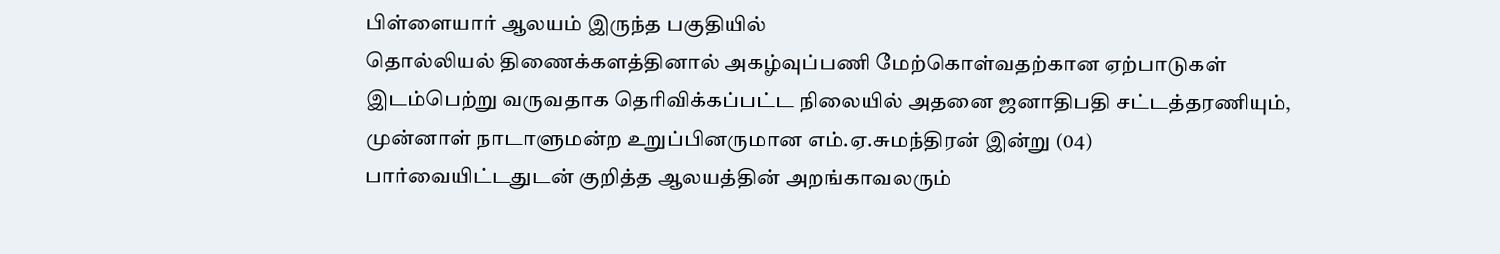பிள்ளையார் ஆலயம் இருந்த பகுதியில்
தொல்லியல் திணைக்களத்தினால் அகழ்வுப்பணி மேற்கொள்வதற்கான ஏற்பாடுகள்
இடம்பெற்று வருவதாக தெரிவிக்கப்பட்ட நிலையில் அதனை ஜனாதிபதி சட்டத்தரணியும்,
முன்னாள் நாடாளுமன்ற உறுப்பினருமான எம்.ஏ.சுமந்திரன் இன்று (04)
பார்வையிட்டதுடன் குறித்த ஆலயத்தின் அறங்காவலரும்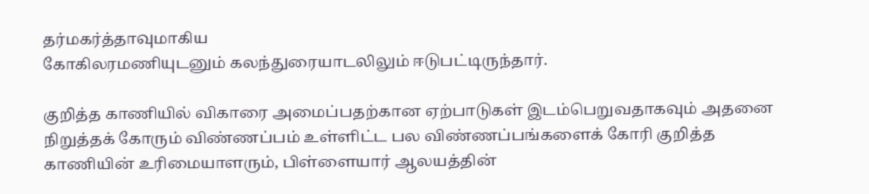தர்மகர்த்தாவுமாகிய
கோகிலரமணியுடனும் கலந்துரையாடலிலும் ஈடுபட்டிருந்தார்.

குறித்த காணியில் விகாரை அமைப்பதற்கான ஏற்பாடுகள் இடம்பெறுவதாகவும் அதனை
நிறுத்தக் கோரும் விண்ணப்பம் உள்ளிட்ட பல விண்ணப்பங்களைக் கோரி குறித்த
காணியின் உரிமையாளரும், பிள்ளையார் ஆலயத்தின்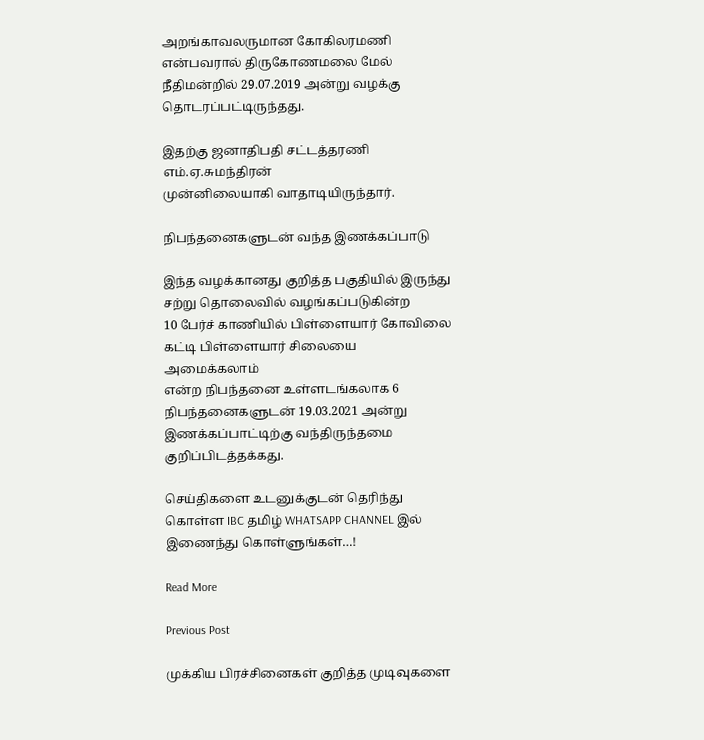அறங்காவலருமான கோகிலரமணி
என்பவரால் திருகோணமலை மேல் நீதிமன்றில் 29.07.2019 அன்று வழக்கு
தொடரப்பட்டிருந்தது.

இதற்கு ஜனாதிபதி சட்டத்தரணி எம்.ஏ.சுமந்திரன்
முன்னிலையாகி வாதாடியிருந்தார்.

நிபந்தனைகளுடன் வந்த இணக்கப்பாடு

இந்த வழக்கானது குறித்த பகுதியில் இருந்து சற்று தொலைவில் வழங்கப்படுகின்ற
10 பேர்ச் காணியில் பிள்ளையார் கோவிலை கட்டி பிள்ளையார் சிலையை அமைக்கலாம்
என்ற நிபந்தனை உள்ளடங்கலாக 6 நிபந்தனைகளுடன் 19.03.2021 அன்று
இணக்கப்பாட்டிற்கு வந்திருந்தமை குறிப்பிடத்தக்கது.

செய்திகளை உடனுக்குடன் தெரிந்து கொள்ள IBC தமிழ் WHATSAPP CHANNEL இல் இணைந்து கொள்ளுங்கள்…!

Read More

Previous Post

முக்கிய பிரச்சினைகள் குறித்த முடிவுகளை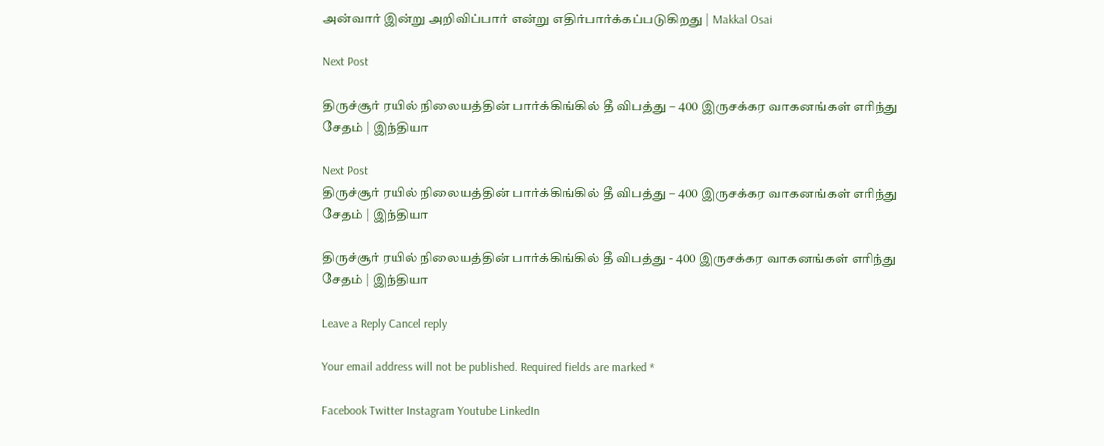அன்வார் இன்று அறிவிப்பார் என்று எதிர்பார்க்கப்படுகிறது | Makkal Osai

Next Post

திருச்சூர் ரயில் நிலையத்தின் பார்க்கிங்கில் தீ விபத்து – 400 இருசக்கர வாகனங்கள் எரிந்து சேதம் | இந்தியா

Next Post
திருச்சூர் ரயில் நிலையத்தின் பார்க்கிங்கில் தீ விபத்து – 400 இருசக்கர வாகனங்கள் எரிந்து சேதம் | இந்தியா

திருச்சூர் ரயில் நிலையத்தின் பார்க்கிங்கில் தீ விபத்து - 400 இருசக்கர வாகனங்கள் எரிந்து சேதம் | இந்தியா

Leave a Reply Cancel reply

Your email address will not be published. Required fields are marked *

Facebook Twitter Instagram Youtube LinkedIn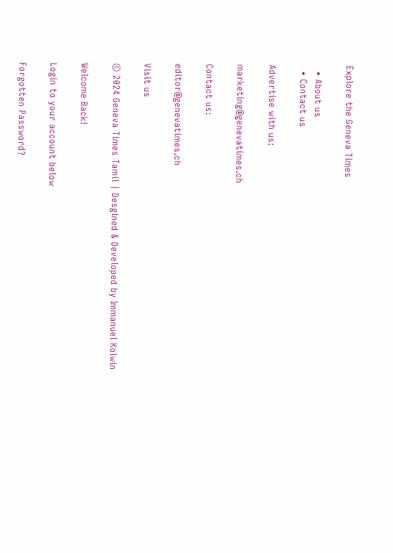Explore the Geneva Times

  • About us
  • Contact us

Advertise with us:

marketing@genevatimes.ch

Contact us:

editor@genevatimes.ch

Visit us

© 2024 Geneva Times Tamil | Desgined & Developed by Immanuel Kolwin

Welcome Back!

Login to your account below

Forgotten Password?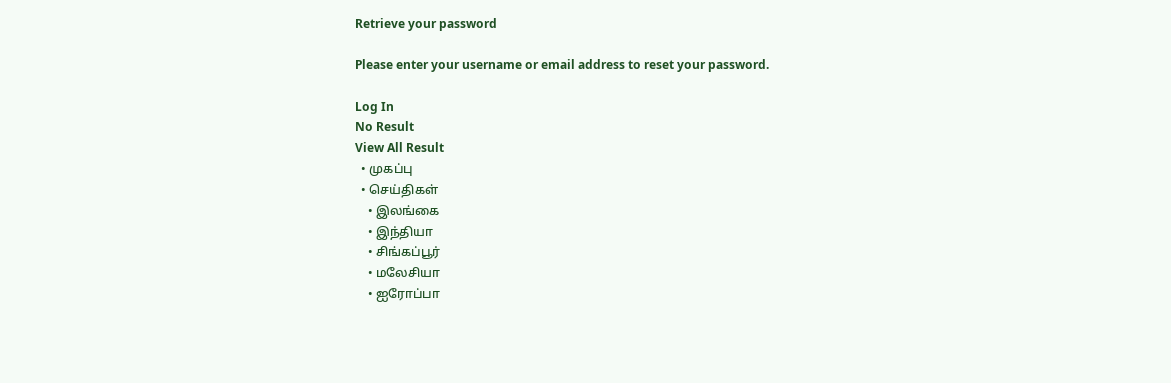Retrieve your password

Please enter your username or email address to reset your password.

Log In
No Result
View All Result
  • முகப்பு
  • செய்திகள்
    • இலங்கை
    • இந்தியா
    • சிங்கப்பூர்
    • மலேசியா
    • ஐரோப்பா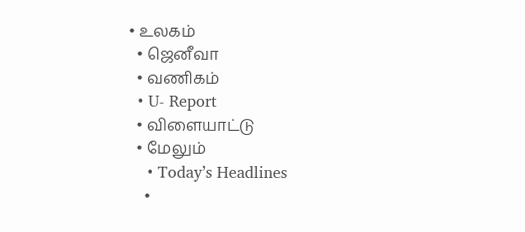• உலகம்
  • ஜெனீவா
  • வணிகம்
  • U- Report
  • விளையாட்டு
  • மேலும்
    • Today’s Headlines
    •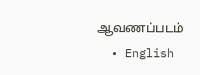ஆவணப்படம்
  • English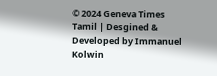© 2024 Geneva Times Tamil | Desgined & Developed by Immanuel Kolwin